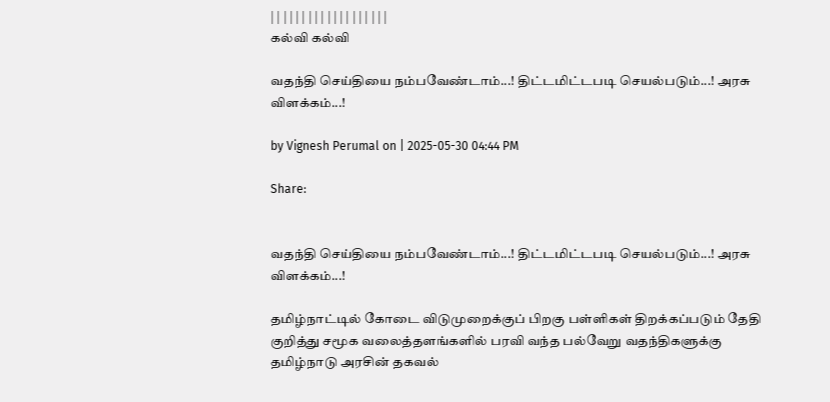| | | | | | | | | | | | | | | | | | |
கல்வி கல்வி

வதந்தி செய்தியை நம்பவேண்டாம்...! திட்டமிட்டபடி செயல்படும்...! அரசு விளக்கம்...!

by Vignesh Perumal on | 2025-05-30 04:44 PM

Share:


வதந்தி செய்தியை நம்பவேண்டாம்...! திட்டமிட்டபடி செயல்படும்...! அரசு விளக்கம்...!

தமிழ்நாட்டில் கோடை விடுமுறைக்குப் பிறகு பள்ளிகள் திறக்கப்படும் தேதி குறித்து சமூக வலைத்தளங்களில் பரவி வந்த பல்வேறு வதந்திகளுக்கு தமிழ்நாடு அரசின் தகவல்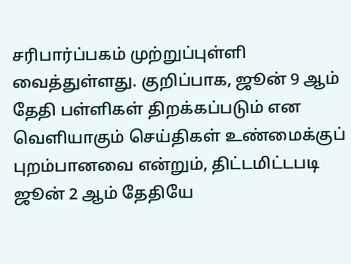சரிபார்ப்பகம் முற்றுப்புள்ளி வைத்துள்ளது. குறிப்பாக, ஜூன் 9 ஆம் தேதி பள்ளிகள் திறக்கப்படும் என வெளியாகும் செய்திகள் உண்மைக்குப் புறம்பானவை என்றும், திட்டமிட்டபடி ஜூன் 2 ஆம் தேதியே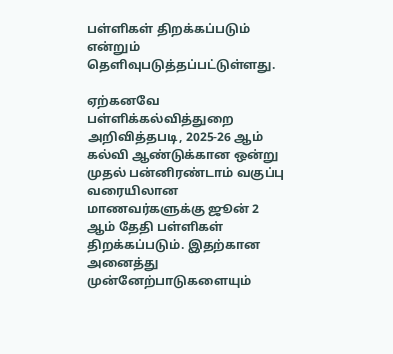பள்ளிகள் திறக்கப்படும் என்றும் தெளிவுபடுத்தப்பட்டுள்ளது.

ஏற்கனவே பள்ளிக்கல்வித்துறை அறிவித்தபடி, 2025-26 ஆம் கல்வி ஆண்டுக்கான ஒன்று முதல் பன்னிரண்டாம் வகுப்பு வரையிலான மாணவர்களுக்கு ஜூன் 2 ஆம் தேதி பள்ளிகள் திறக்கப்படும். இதற்கான அனைத்து முன்னேற்பாடுகளையும்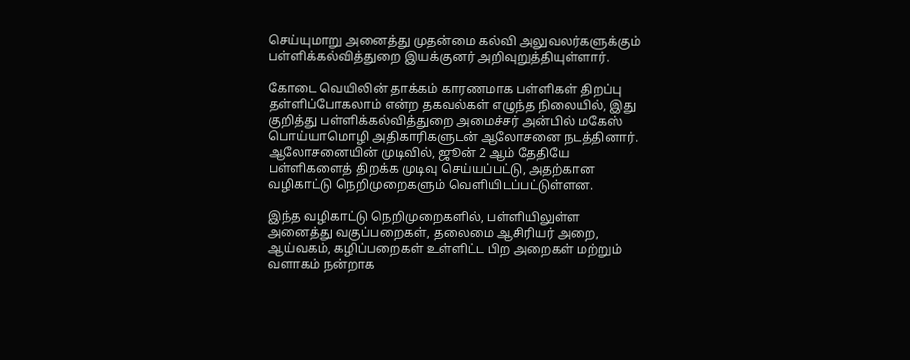செய்யுமாறு அனைத்து முதன்மை கல்வி அலுவலர்களுக்கும் பள்ளிக்கல்வித்துறை இயக்குனர் அறிவுறுத்தியுள்ளார்.

கோடை வெயிலின் தாக்கம் காரணமாக பள்ளிகள் திறப்பு தள்ளிப்போகலாம் என்ற தகவல்கள் எழுந்த நிலையில், இது குறித்து பள்ளிக்கல்வித்துறை அமைச்சர் அன்பில் மகேஸ் பொய்யாமொழி அதிகாரிகளுடன் ஆலோசனை நடத்தினார். ஆலோசனையின் முடிவில், ஜூன் 2 ஆம் தேதியே பள்ளிகளைத் திறக்க முடிவு செய்யப்பட்டு, அதற்கான வழிகாட்டு நெறிமுறைகளும் வெளியிடப்பட்டுள்ளன.

இந்த வழிகாட்டு நெறிமுறைகளில், பள்ளியிலுள்ள அனைத்து வகுப்பறைகள், தலைமை ஆசிரியர் அறை, ஆய்வகம், கழிப்பறைகள் உள்ளிட்ட பிற அறைகள் மற்றும் வளாகம் நன்றாக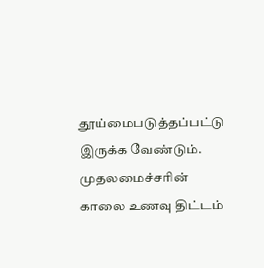தூய்மைபடுத்தப்பட்டு இருக்க வேண்டும். முதலமைச்சரின் காலை உணவு திட்டம்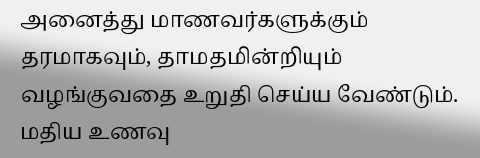அனைத்து மாணவர்களுக்கும் தரமாகவும், தாமதமின்றியும் வழங்குவதை உறுதி செய்ய வேண்டும். மதிய உணவு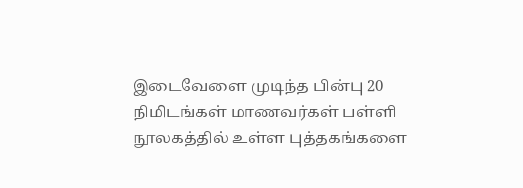இடைவேளை முடிந்த பின்பு 20 நிமிடங்கள் மாணவர்கள் பள்ளி நூலகத்தில் உள்ள புத்தகங்களை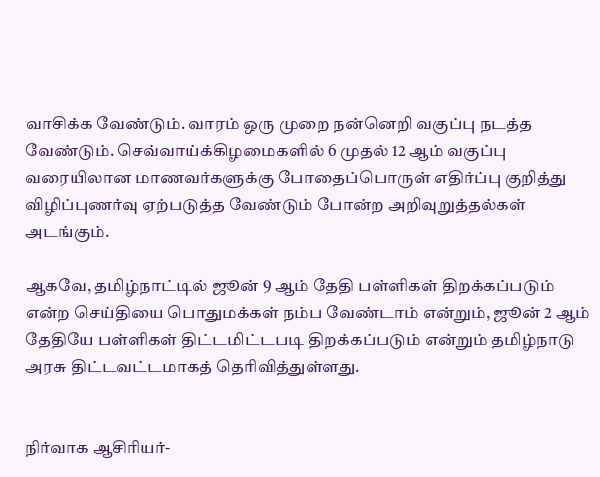வாசிக்க வேண்டும். வாரம் ஒரு முறை நன்னெறி வகுப்பு நடத்த வேண்டும். செவ்வாய்க்கிழமைகளில் 6 முதல் 12 ஆம் வகுப்பு வரையிலான மாணவர்களுக்கு போதைப்பொருள் எதிர்ப்பு குறித்து விழிப்புணர்வு ஏற்படுத்த வேண்டும் போன்ற அறிவுறுத்தல்கள் அடங்கும்.

ஆகவே, தமிழ்நாட்டில் ஜூன் 9 ஆம் தேதி பள்ளிகள் திறக்கப்படும் என்ற செய்தியை பொதுமக்கள் நம்ப வேண்டாம் என்றும், ஜூன் 2 ஆம் தேதியே பள்ளிகள் திட்டமிட்டபடி திறக்கப்படும் என்றும் தமிழ்நாடு அரசு திட்டவட்டமாகத் தெரிவித்துள்ளது.


நிர்வாக ஆசிரியர்-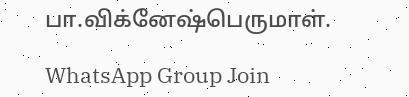பா.விக்னேஷ்பெருமாள்.

WhatsApp Group Join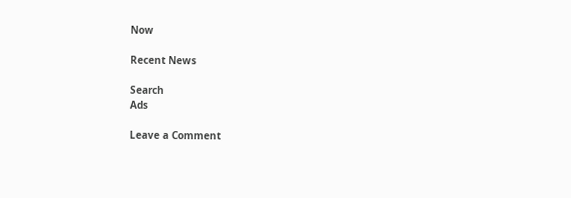Now

Recent News

Search
Ads

Leave a Comment